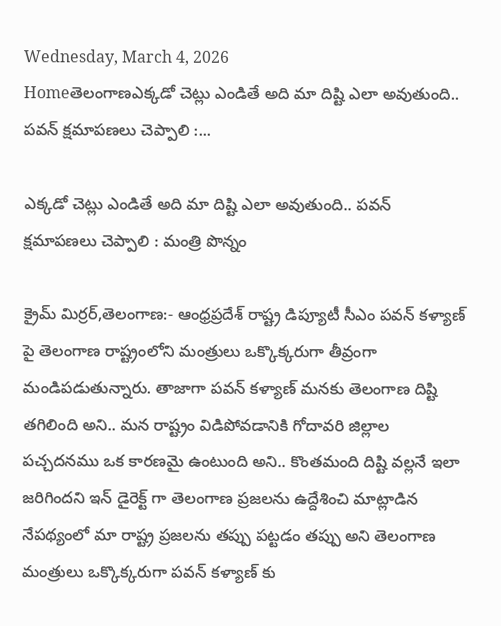Wednesday, March 4, 2026
Homeతెలంగాణఎక్కడో చెట్లు ఎండితే అది మా దిష్టి ఎలా అవుతుంది.. పవన్ క్షమాపణలు చెప్పాలి :...

ఎక్కడో చెట్లు ఎండితే అది మా దిష్టి ఎలా అవుతుంది.. పవన్ క్షమాపణలు చెప్పాలి : మంత్రి పొన్నం

క్రైమ్ మిర్రర్,తెలంగాణ:- ఆంధ్రప్రదేశ్ రాష్ట్ర డిప్యూటీ సీఎం పవన్ కళ్యాణ్ పై తెలంగాణ రాష్ట్రంలోని మంత్రులు ఒక్కొక్కరుగా తీవ్రంగా మండిపడుతున్నారు. తాజాగా పవన్ కళ్యాణ్ మనకు తెలంగాణ దిష్టి తగిలింది అని.. మన రాష్ట్రం విడిపోవడానికి గోదావరి జిల్లాల పచ్చదనము ఒక కారణమై ఉంటుంది అని.. కొంతమంది దిష్టి వల్లనే ఇలా జరిగిందని ఇన్ డైరెక్ట్ గా తెలంగాణ ప్రజలను ఉద్దేశించి మాట్లాడిన నేపథ్యంలో మా రాష్ట్ర ప్రజలను తప్పు పట్టడం తప్పు అని తెలంగాణ మంత్రులు ఒక్కొక్కరుగా పవన్ కళ్యాణ్ కు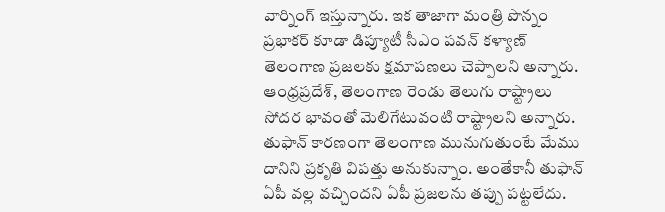వార్నింగ్ ఇస్తున్నారు. ఇక తాజాగా మంత్రి పొన్నం ప్రభాకర్ కూడా డిప్యూటీ సీఎం పవన్ కళ్యాణ్ తెలంగాణ ప్రజలకు క్షమాపణలు చెప్పాలని అన్నారు. ఆంధ్రప్రదేశ్, తెలంగాణ రెండు తెలుగు రాష్ట్రాలు సోదర భావంతో మెలిగేటువంటి రాష్ట్రాలని అన్నారు. తుఫాన్ కారణంగా తెలంగాణ మునుగుతుంటే మేము దానిని ప్రకృతి విపత్తు అనుకున్నాం. అంతేకానీ తుఫాన్ ఏపీ వల్ల వచ్చిందని ఏపీ ప్రజలను తప్పు పట్టలేదు.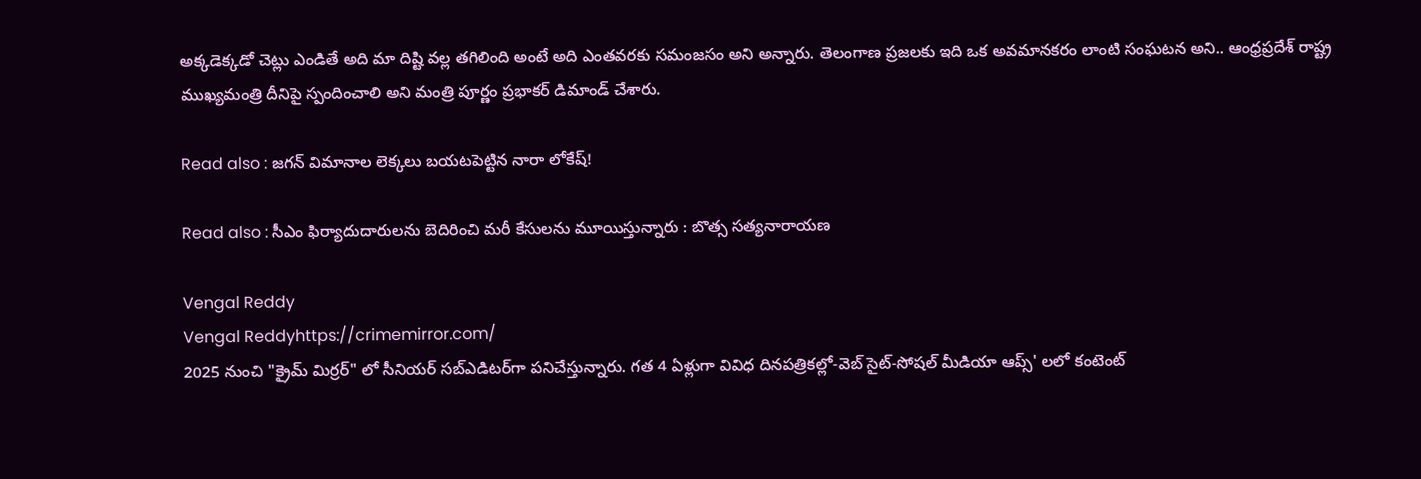అక్కడెక్కడో చెట్లు ఎండితే అది మా దిష్టి వల్ల తగిలింది అంటే అది ఎంతవరకు సమంజసం అని అన్నారు. తెలంగాణ ప్రజలకు ఇది ఒక అవమానకరం లాంటి సంఘటన అని.. ఆంధ్రప్రదేశ్ రాష్ట్ర ముఖ్యమంత్రి దీనిపై స్పందించాలి అని మంత్రి పూర్ణం ప్రభాకర్ డిమాండ్ చేశారు.

Read also : జగన్ విమానాల లెక్కలు బయటపెట్టిన నారా లోకేష్!

Read also : సీఎం ఫిర్యాదుదారులను బెదిరించి మరీ కేసులను మూయిస్తున్నారు : బొత్స సత్యనారాయణ

Vengal Reddy
Vengal Reddyhttps://crimemirror.com/
2025 నుంచి "క్రైమ్ మిర్రర్" లో సీనియర్ సబ్‌ఎడిటర్‌గా పనిచేస్తున్నారు. గత 4 ఏళ్లుగా వివిధ దినపత్రికల్లో-వెబ్ సైట్-సోషల్ మీడియా ఆప్స్' లలో కంటెంట్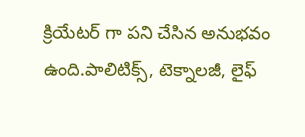క్రియేటర్ గా పని చేసిన అనుభవం ఉంది.పాలిటిక్స్‌, టెక్నాలజీ, లైఫ్‌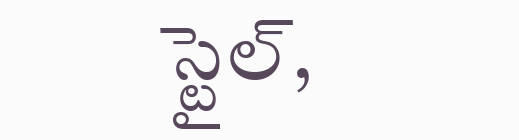స్టైల్‌,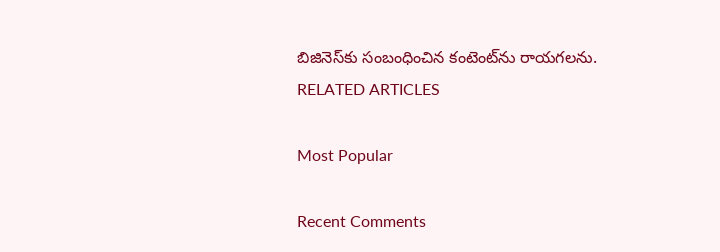బిజినెస్‌కు సంబంధించిన కంటెంట్‌ను రాయగలను.
RELATED ARTICLES

Most Popular

Recent Comments